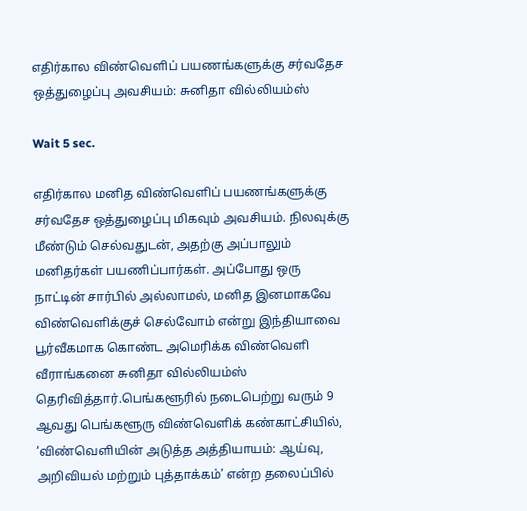எதிர்கால விண்வெளிப் பயணங்களுக்கு சர்வதேச ஒத்துழைப்பு அவசியம்: சுனிதா வில்லியம்ஸ்

Wait 5 sec.

எதிர்கால மனித விண்வெளிப் பயணங்களுக்கு சர்வதேச ஒத்துழைப்பு மிகவும் அவசியம். நிலவுக்கு மீண்டும் செல்வதுடன், அதற்கு அப்பாலும் மனிதர்கள் பயணிப்பார்கள். அப்போது ஒரு நாட்டின் சார்பில் அல்லாமல், மனித இனமாகவே விண்வெளிக்குச் செல்வோம் என்று இந்தியாவை பூர்வீகமாக கொண்ட அமெரிக்க விண்வெளி வீராங்கனை சுனிதா வில்லியம்ஸ் தெரிவித்தார்.பெங்களூரில் நடைபெற்று வரும் 9 ஆவது பெங்களூரு விண்வெளிக் கண்காட்சியில், ‘விண்வெளியின் அடுத்த அத்தியாயம்: ஆய்வு, அறிவியல் மற்றும் புத்தாக்கம்’ என்ற தலைப்பில்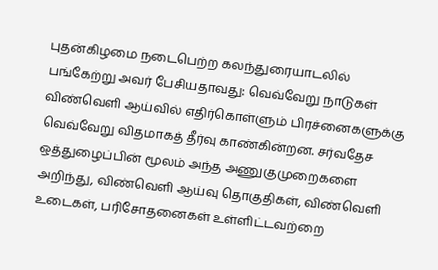புதன்கிழமை நடைபெற்ற கலந்துரையாடலில் பங்கேற்று அவர் பேசியதாவது: வெவ்வேறு நாடுகள் விண்வெளி ஆய்வில் எதிர்கொள்ளும் பிரச்னைகளுக்கு வெவ்வேறு விதமாகத் தீர்வு காண்கின்றன. சர்வதேச ஒத்துழைப்பின் மூலம் அந்த அணுகுமுறைகளை அறிந்து, விண்வெளி ஆய்வு தொகுதிகள், விண்வெளி உடைகள், பரிசோதனைகள் உள்ளிட்டவற்றை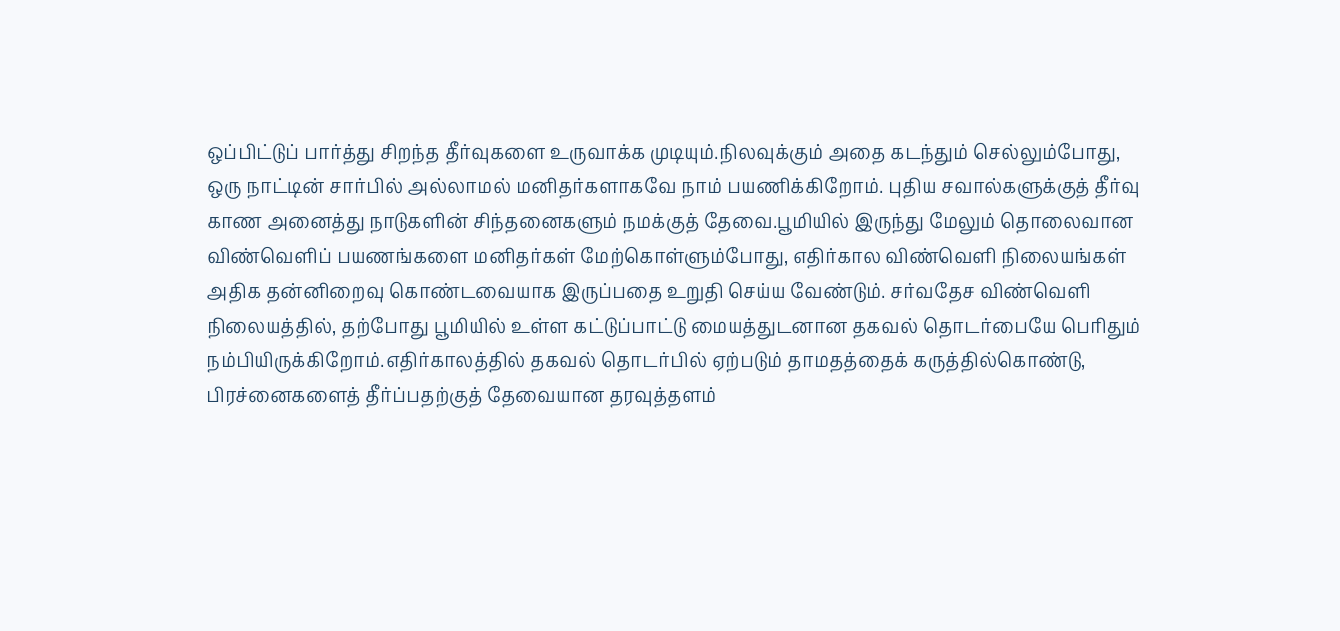ஒப்பிட்டுப் பார்த்து சிறந்த தீர்வுகளை உருவாக்க முடியும்.நிலவுக்கும் அதை கடந்தும் செல்லும்போது, ஒரு நாட்டின் சார்பில் அல்லாமல் மனிதர்களாகவே நாம் பயணிக்கிறோம். புதிய சவால்களுக்குத் தீர்வு காண அனைத்து நாடுகளின் சிந்தனைகளும் நமக்குத் தேவை.பூமியில் இருந்து மேலும் தொலைவான விண்வெளிப் பயணங்களை மனிதர்கள் மேற்கொள்ளும்போது, எதிர்கால விண்வெளி நிலையங்கள் அதிக தன்னிறைவு கொண்டவையாக இருப்பதை உறுதி செய்ய வேண்டும். சர்வதேச விண்வெளி நிலையத்தில், தற்போது பூமியில் உள்ள கட்டுப்பாட்டு மையத்துடனான தகவல் தொடர்பையே பெரிதும் நம்பியிருக்கிறோம்.எதிர்காலத்தில் தகவல் தொடர்பில் ஏற்படும் தாமதத்தைக் கருத்தில்கொண்டு, பிரச்னைகளைத் தீர்ப்பதற்குத் தேவையான தரவுத்தளம்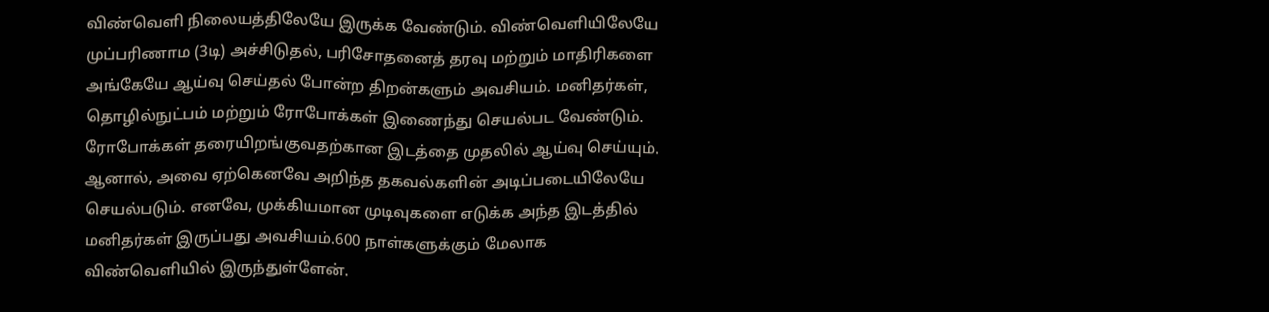விண்வெளி நிலையத்திலேயே இருக்க வேண்டும். விண்வெளியிலேயே முப்பரிணாம (3டி) அச்சிடுதல், பரிசோதனைத் தரவு மற்றும் மாதிரிகளை அங்கேயே ஆய்வு செய்தல் போன்ற திறன்களும் அவசியம். மனிதர்கள், தொழில்நுட்பம் மற்றும் ரோபோக்கள் இணைந்து செயல்பட வேண்டும். ரோபோக்கள் தரையிறங்குவதற்கான இடத்தை முதலில் ஆய்வு செய்யும். ஆனால், அவை ஏற்கெனவே அறிந்த தகவல்களின் அடிப்படையிலேயே செயல்படும். எனவே, முக்கியமான முடிவுகளை எடுக்க அந்த இடத்தில் மனிதர்கள் இருப்பது அவசியம்.600 நாள்களுக்கும் மேலாக விண்வெளியில் இருந்துள்ளேன்.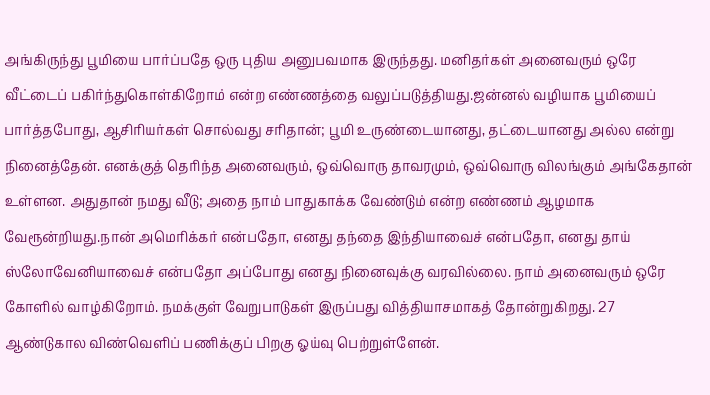அங்கிருந்து பூமியை பார்ப்பதே ஒரு புதிய அனுபவமாக இருந்தது. மனிதர்கள் அனைவரும் ஒரே வீட்டைப் பகிர்ந்துகொள்கிறோம் என்ற எண்ணத்தை வலுப்படுத்தியது.ஜன்னல் வழியாக பூமியைப் பார்த்தபோது, ஆசிரியர்கள் சொல்வது சரிதான்; பூமி உருண்டையானது, தட்டையானது அல்ல என்று நினைத்தேன். எனக்குத் தெரிந்த அனைவரும், ஒவ்வொரு தாவரமும், ஒவ்வொரு விலங்கும் அங்கேதான் உள்ளன. அதுதான் நமது வீடு; அதை நாம் பாதுகாக்க வேண்டும் என்ற எண்ணம் ஆழமாக வேரூன்றியது.நான் அமெரிக்கர் என்பதோ, எனது தந்தை இந்தியாவைச் என்பதோ, எனது தாய் ஸ்லோவேனியாவைச் என்பதோ அப்போது எனது நினைவுக்கு வரவில்லை. நாம் அனைவரும் ஒரே கோளில் வாழ்கிறோம். நமக்குள் வேறுபாடுகள் இருப்பது வித்தியாசமாகத் தோன்றுகிறது. 27 ஆண்டுகால விண்வெளிப் பணிக்குப் பிறகு ஓய்வு பெற்றுள்ளேன்.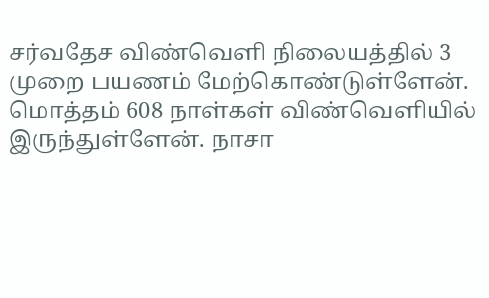சர்வதேச விண்வெளி நிலையத்தில் 3 முறை பயணம் மேற்கொண்டுள்ளேன். மொத்தம் 608 நாள்கள் விண்வெளியில் இருந்துள்ளேன். நாசா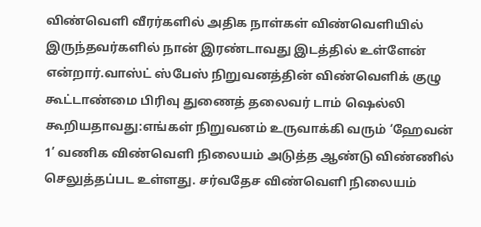விண்வெளி வீரர்களில் அதிக நாள்கள் விண்வெளியில் இருந்தவர்களில் நான் இரண்டாவது இடத்தில் உள்ளேன் என்றார்.வாஸ்ட் ஸ்பேஸ் நிறுவனத்தின் விண்வெளிக் குழு கூட்டாண்மை பிரிவு துணைத் தலைவர் டாம் ஷெல்லி கூறியதாவது:எங்கள் நிறுவனம் உருவாக்கி வரும் ‘ஹேவன் 1’ வணிக விண்வெளி நிலையம் அடுத்த ஆண்டு விண்ணில் செலுத்தப்பட உள்ளது. சர்வதேச விண்வெளி நிலையம்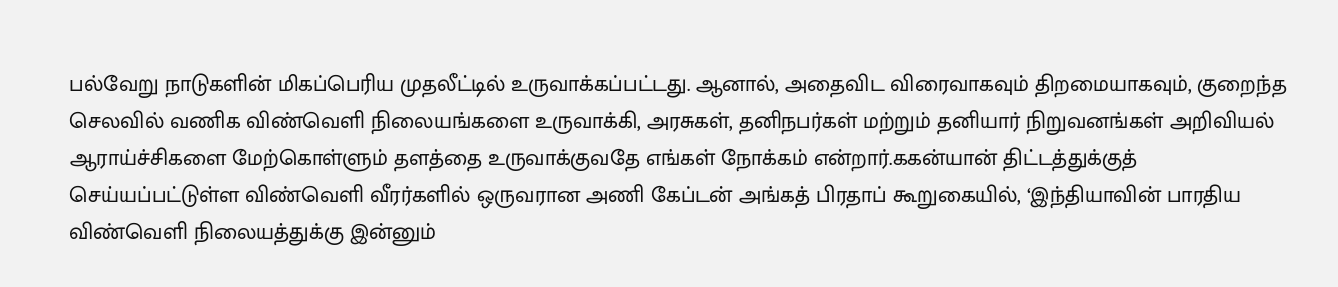பல்வேறு நாடுகளின் மிகப்பெரிய முதலீட்டில் உருவாக்கப்பட்டது. ஆனால், அதைவிட விரைவாகவும் திறமையாகவும், குறைந்த செலவில் வணிக விண்வெளி நிலையங்களை உருவாக்கி, அரசுகள், தனிநபர்கள் மற்றும் தனியார் நிறுவனங்கள் அறிவியல் ஆராய்ச்சிகளை மேற்கொள்ளும் தளத்தை உருவாக்குவதே எங்கள் நோக்கம் என்றார்.ககன்யான் திட்டத்துக்குத் செய்யப்பட்டுள்ள விண்வெளி வீரர்களில் ஒருவரான அணி கேப்டன் அங்கத் பிரதாப் கூறுகையில், ‘இந்தியாவின் பாரதிய விண்வெளி நிலையத்துக்கு இன்னும்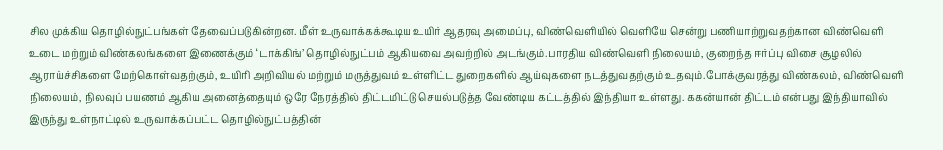சில முக்கிய தொழில்நுட்பங்கள் தேவைப்படுகின்றன. மீள் உருவாக்கக்கூடிய உயிர் ஆதரவு அமைப்பு, விண்வெளியில் வெளியே சென்று பணியாற்றுவதற்கான விண்வெளி உடை மற்றும் விண்கலங்களை இணைக்கும் ‘டாக்கிங்’ தொழில்நுட்பம் ஆகியவை அவற்றில் அடங்கும்.பாரதிய விண்வெளி நிலையம், குறைந்த ஈர்ப்பு விசை சூழலில் ஆராய்ச்சிகளை மேற்கொள்வதற்கும், உயிரி அறிவியல் மற்றும் மருத்துவம் உள்ளிட்ட துறைகளில் ஆய்வுகளை நடத்துவதற்கும் உதவும்.போக்குவரத்து விண்கலம், விண்வெளி நிலையம், நிலவுப் பயணம் ஆகிய அனைத்தையும் ஒரே நேரத்தில் திட்டமிட்டு செயல்படுத்த வேண்டிய கட்டத்தில் இந்தியா உள்ளது. ககன்யான் திட்டம் என்பது இந்தியாவில் இருந்து உள்நாட்டில் உருவாக்கப்பட்ட தொழில்நுட்பத்தின்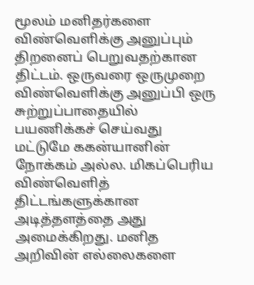மூலம் மனிதர்களை விண்வெளிக்கு அனுப்பும் திறனைப் பெறுவதற்கான திட்டம். ஒருவரை ஒருமுறை விண்வெளிக்கு அனுப்பி ஒரு சுற்றுப்பாதையில் பயணிக்கச் செய்வது மட்டுமே ககன்யானின் நோக்கம் அல்ல. மிகப்பெரிய விண்வெளித் திட்டங்களுக்கான அடித்தளத்தை அது அமைக்கிறது. மனித அறிவின் எல்லைகளை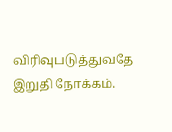விரிவுபடுத்துவதே இறுதி நோக்கம்.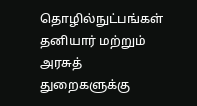தொழில்நுட்பங்கள் தனியார் மற்றும் அரசுத் துறைகளுக்கு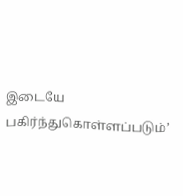இடையே பகிர்ந்துகொள்ளப்படும்’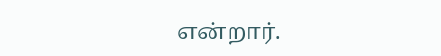என்றார்.